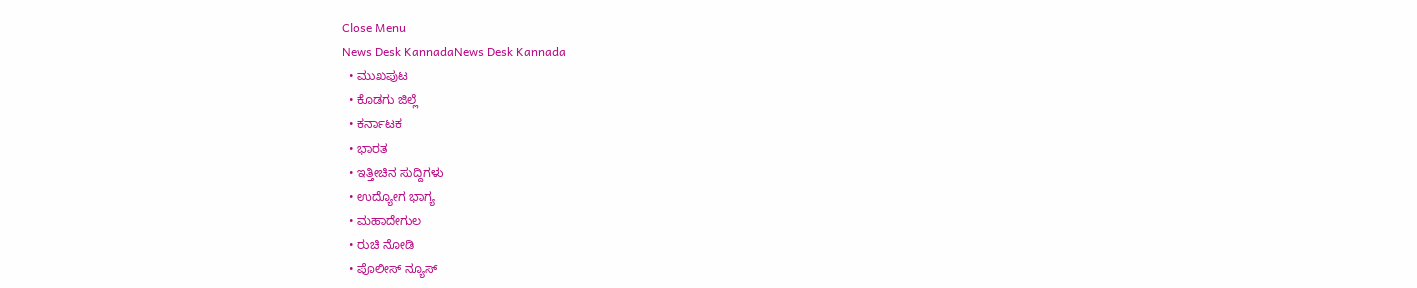Close Menu
News Desk KannadaNews Desk Kannada
  • ಮುಖಪುಟ
  • ಕೊಡಗು ಜಿಲ್ಲೆ
  • ಕರ್ನಾಟಕ
  • ಭಾರತ
  • ಇತ್ತೀಚಿನ ಸುದ್ದಿಗಳು
  • ಉದ್ಯೋಗ ಭಾಗ್ಯ
  • ಮಹಾದೇಗುಲ
  • ರುಚಿ ನೋಡಿ
  • ಪೊಲೀಸ್ ನ್ಯೂಸ್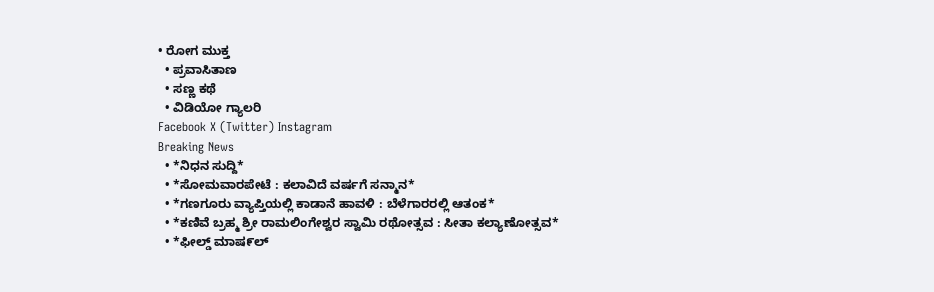• ರೋಗ ಮುಕ್ತ
  • ಪ್ರವಾಸಿತಾಣ
  • ಸಣ್ಣ ಕಥೆ
  • ವಿಡಿಯೋ ಗ್ಯಾಲರಿ
Facebook X (Twitter) Instagram
Breaking News
  • *ನಿಧನ ಸುದ್ದಿ*
  • *ಸೋಮವಾರಪೇಟೆ : ಕಲಾವಿದೆ ವರ್ಷಗೆ ಸನ್ಮಾನ*
  • *ಗಣಗೂರು ವ್ಯಾಪ್ತಿಯಲ್ಲಿ ಕಾಡಾನೆ ಹಾವಳಿ : ಬೆಳೆಗಾರರಲ್ಲಿ ಆತಂಕ*
  • *ಕಣಿವೆ ಬ್ರಹ್ಮ ಶ್ರೀ ರಾಮಲಿಂಗೇಶ್ವರ ಸ್ವಾಮಿ ರಥೋತ್ಸವ : ಸೀತಾ ಕಲ್ಯಾಣೋತ್ಸವ*
  • *ಫೀಲ್ಡ್ ಮಾಷ೯ಲ್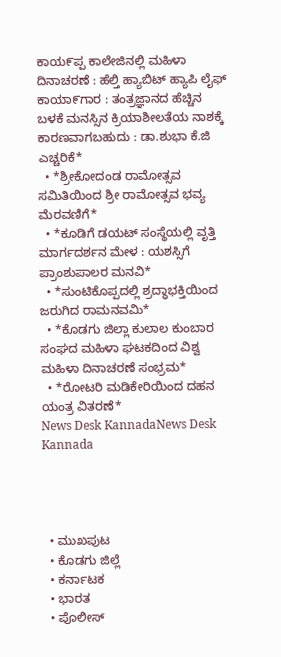ಕಾಯ೯ಪ್ಪ ಕಾಲೇಜಿನಲ್ಲಿ ಮಹಿಳಾ ದಿನಾಚರಣೆ : ಹೆಲ್ತಿ ಹ್ಯಾಬಿಟ್ ಹ್ಯಾಪಿ ಲೈಫ್ ಕಾಯಾ೯ಗಾರ : ತಂತ್ರಜ್ಞಾನದ ಹೆಚ್ಚಿನ ಬಳಕೆ ಮನಸ್ಸಿನ ಕ್ರಿಯಾಶೀಲತೆಯ ನಾಶಕ್ಕೆ ಕಾರಣವಾಗಬಹುದು : ಡಾ.ಶುಭಾ ಕೆ.ಜಿ ಎಚ್ಚರಿಕೆ*
  • *ಶ್ರೀಕೋದಂಡ ರಾಮೋತ್ಸವ ಸಮಿತಿಯಿಂದ ಶ್ರೀ ರಾಮೋತ್ಸವ ಭವ್ಯ ಮೆರವಣಿಗೆ*
  • *ಕೂಡಿಗೆ ಡಯಟ್ ಸಂಸ್ಥೆಯಲ್ಲಿ ವೃತ್ತಿ ಮಾರ್ಗದರ್ಶನ ಮೇಳ : ಯಶಸ್ಸಿಗೆ  ಪ್ರಾಂಶುಪಾಲರ ಮನವಿ*
  • *ಸುಂಟಿಕೊಪ್ಪದಲ್ಲಿ ಶ್ರದ್ಧಾಭಕ್ತಿಯಿಂದ ಜರುಗಿದ ರಾಮನವಮಿ*
  • *ಕೊಡಗು ಜಿಲ್ಲಾ ಕುಲಾಲ ಕುಂಬಾರ ಸಂಘದ ಮಹಿಳಾ ಘಟಕದಿಂದ ವಿಶ್ವ ಮಹಿಳಾ ದಿನಾಚರಣೆ ಸಂಭ್ರಮ*
  • *ರೋಟರಿ ಮಡಿಕೇರಿಯಿಂದ ದಹನ ಯಂತ್ರ ವಿತರಣೆ*
News Desk KannadaNews Desk Kannada




  • ಮುಖಪುಟ
  • ಕೊಡಗು ಜಿಲ್ಲೆ
  • ಕರ್ನಾಟಕ
  • ಭಾರತ
  • ಪೊಲೀಸ್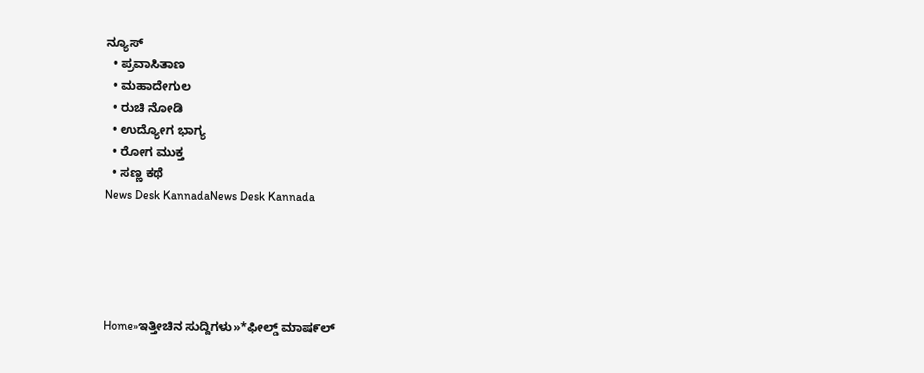ನ್ಯೂಸ್
  • ಪ್ರವಾಸಿತಾಣ
  • ಮಹಾದೇಗುಲ
  • ರುಚಿ ನೋಡಿ
  • ಉದ್ಯೋಗ ಭಾಗ್ಯ
  • ರೋಗ ಮುಕ್ತ
  • ಸಣ್ಣ ಕಥೆ
News Desk KannadaNews Desk Kannada





Home»ಇತ್ತೀಚಿನ ಸುದ್ದಿಗಳು»*ಫೀಲ್ಡ್ ಮಾಷ೯ಲ್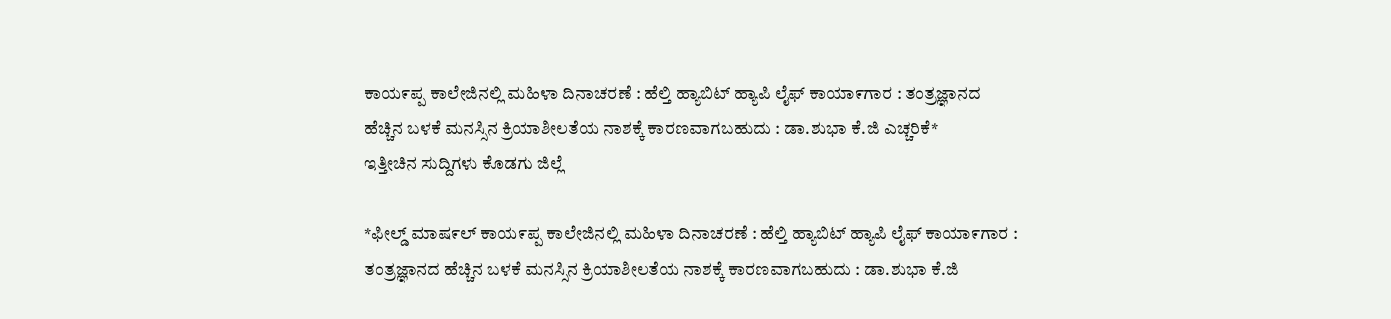ಕಾಯ೯ಪ್ಪ ಕಾಲೇಜಿನಲ್ಲಿ ಮಹಿಳಾ ದಿನಾಚರಣೆ : ಹೆಲ್ತಿ ಹ್ಯಾಬಿಟ್ ಹ್ಯಾಪಿ ಲೈಫ್ ಕಾಯಾ೯ಗಾರ : ತಂತ್ರಜ್ಞಾನದ ಹೆಚ್ಚಿನ ಬಳಕೆ ಮನಸ್ಸಿನ ಕ್ರಿಯಾಶೀಲತೆಯ ನಾಶಕ್ಕೆ ಕಾರಣವಾಗಬಹುದು : ಡಾ.ಶುಭಾ ಕೆ.ಜಿ ಎಚ್ಚರಿಕೆ*
ಇತ್ತೀಚಿನ ಸುದ್ದಿಗಳು ಕೊಡಗು ಜಿಲ್ಲೆ

*ಫೀಲ್ಡ್ ಮಾಷ೯ಲ್ ಕಾಯ೯ಪ್ಪ ಕಾಲೇಜಿನಲ್ಲಿ ಮಹಿಳಾ ದಿನಾಚರಣೆ : ಹೆಲ್ತಿ ಹ್ಯಾಬಿಟ್ ಹ್ಯಾಪಿ ಲೈಫ್ ಕಾಯಾ೯ಗಾರ : ತಂತ್ರಜ್ಞಾನದ ಹೆಚ್ಚಿನ ಬಳಕೆ ಮನಸ್ಸಿನ ಕ್ರಿಯಾಶೀಲತೆಯ ನಾಶಕ್ಕೆ ಕಾರಣವಾಗಬಹುದು : ಡಾ.ಶುಭಾ ಕೆ.ಜಿ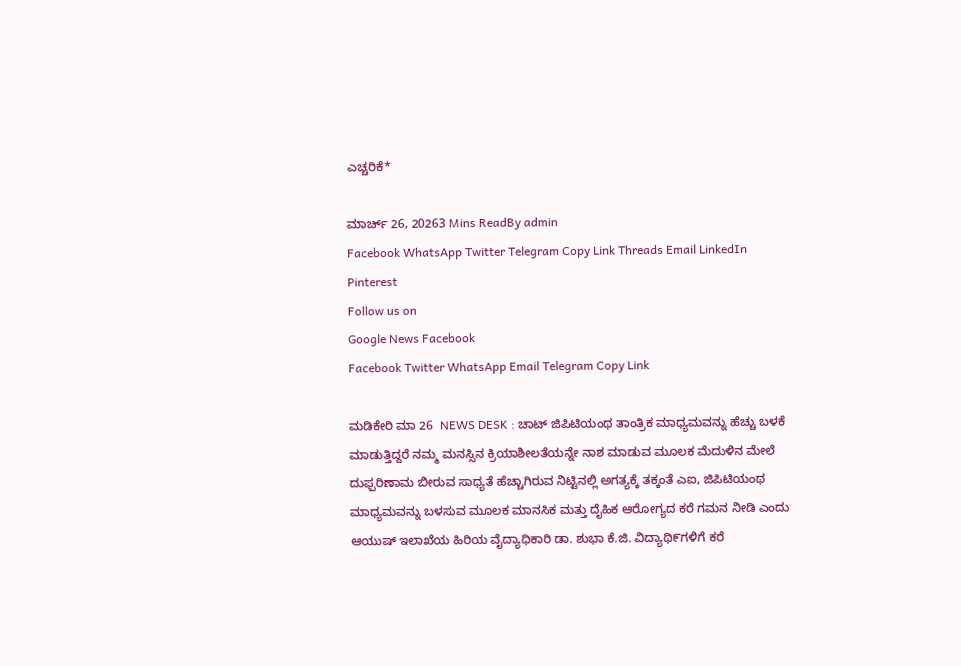ಎಚ್ಚರಿಕೆ*

ಮಾರ್ಚ್ 26, 20263 Mins ReadBy admin
Facebook WhatsApp Twitter Telegram Copy Link Threads Email LinkedIn Pinterest
Follow us on
Google News Facebook
Facebook Twitter WhatsApp Email Telegram Copy Link

ಮಡಿಕೇರಿ ಮಾ 26  NEWS DESK : ಚಾಟ್ ಜಿಪಿಟಿಯಂಥ ತಾಂತ್ರಿಕ ಮಾಧ್ಯಮವನ್ನು ಹೆಚ್ಚು ಬಳಕೆ ಮಾಡುತ್ತಿದ್ದರೆ ನಮ್ಮ ಮನಸ್ಸಿನ ಕ್ರಿಯಾಶೀಲತೆಯನ್ನೇ ನಾಶ ಮಾಡುವ ಮೂಲಕ ಮೆದುಳಿನ ಮೇಲೆ ದುಫ್ಪರಿಣಾಮ ಬೀರುವ ಸಾಧ್ಯತೆ ಹೆಚ್ಚಾಗಿರುವ ನಿಟ್ಟಿನಲ್ಲಿ ಅಗತ್ಯಕ್ಕೆ ತಕ್ಕಂತೆ ಎಐ, ಜಿಪಿಟಿಯಂಥ ಮಾಧ್ಯಮವನ್ನು ಬಳಸುವ ಮೂಲಕ ಮಾನಸಿಕ ಮತ್ತು ದೈಹಿಕ ಆರೋಗ್ಯದ ಕರೆ ಗಮನ ನೀಡಿ ಎಂದು ಆಯುಷ್ ಇಲಾಖೆಯ ಹಿರಿಯ ವೈದ್ಯಾಧಿಕಾರಿ ಡಾ. ಶುಭಾ ಕೆ.ಜಿ. ವಿದ್ಯಾಥಿ೯ಗಳಿಗೆ ಕರೆ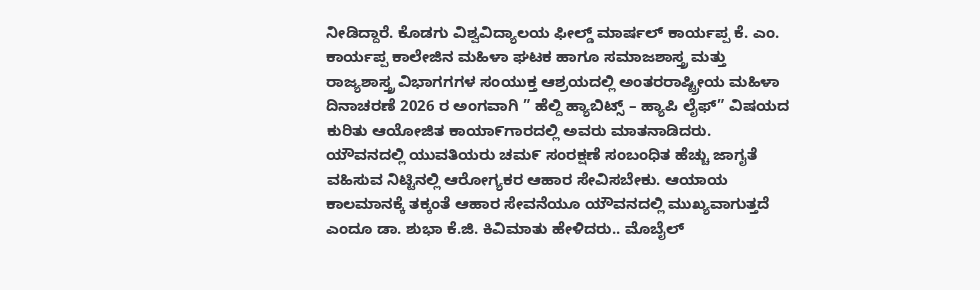ನೀಡಿದ್ದಾರೆ. ಕೊಡಗು ವಿಶ್ವವಿದ್ಯಾಲಯ ಫೀಲ್ಡ್ ಮಾರ್ಷಲ್ ಕಾರ್ಯಪ್ಪ ಕೆ. ಎಂ. ಕಾರ್ಯಪ್ಪ ಕಾಲೇಜಿನ ಮಹಿಳಾ ಘಟಕ ಹಾಗೂ ಸಮಾಜಶಾಸ್ತ್ರ ಮತ್ತು ರಾಜ್ಯಶಾಸ್ತ್ರ ವಿಭಾಗಗಗಳ ಸಂಯುಕ್ತ ಆಶ್ರಯದಲ್ಲಿ ಅಂತರರಾಷ್ಟ್ರೀಯ ಮಹಿಳಾ ದಿನಾಚರಣೆ 2026 ರ ಅಂಗವಾಗಿ ” ಹೆಲ್ದಿ ಹ್ಯಾಬಿಟ್ಸ್ – ಹ್ಯಾಪಿ ಲೈಫ್” ವಿಷಯದ ಕುರಿತು ಆಯೋಜಿತ ಕಾಯಾ೯ಗಾರದಲ್ಲಿ ಅವರು ಮಾತನಾಡಿದರು. ಯೌವನದಲ್ಲಿ ಯುವತಿಯರು ಚಮ೯ ಸಂರಕ್ಷಣೆ ಸಂಬಂಧಿತ ಹೆಚ್ಚು ಜಾಗೖತೆ ವಹಿಸುವ ನಿಟ್ಟಿನಲ್ಲಿ ಆರೋಗ್ಯಕರ ಆಹಾರ ಸೇವಿಸಬೇಕು. ಆಯಾಯ ಕಾಲಮಾನಕ್ಕೆ ತಕ್ಕಂತೆ ಆಹಾರ ಸೇವನೆಯೂ ಯೌವನದಲ್ಲಿ ಮುಖ್ಯವಾಗುತ್ತದೆ ಎಂದೂ ಡಾ. ಶುಭಾ ಕೆ.ಜಿ. ಕಿವಿಮಾತು ಹೇಳಿದರು.. ಮೊಬೈಲ್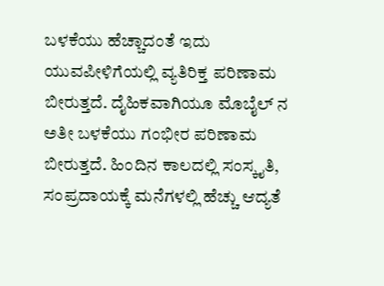ಬಳಕೆಯು ಹೆಚ್ಚಾದಂತೆ ಇದು ಯುವಪೀಳಿಗೆಯಲ್ಲಿ ವ್ಯತಿರಿಕ್ತ ಪರಿಣಾಮ ಬೀರುತ್ತದೆ. ದೈಹಿಕವಾಗಿಯೂ ಮೊಬೈಲ್ ನ ಅತೀ ಬಳಕೆಯು ಗಂಭೀರ ಪರಿಣಾಮ ಬೀರುತ್ತದೆ. ಹಿಂದಿನ ಕಾಲದಲ್ಲಿ ಸಂಸ್ಕೖತಿ, ಸಂಪ್ರದಾಯಕ್ಕೆ ಮನೆಗಳಲ್ಲಿ ಹೆಚ್ಚು ಆದ್ಯತೆ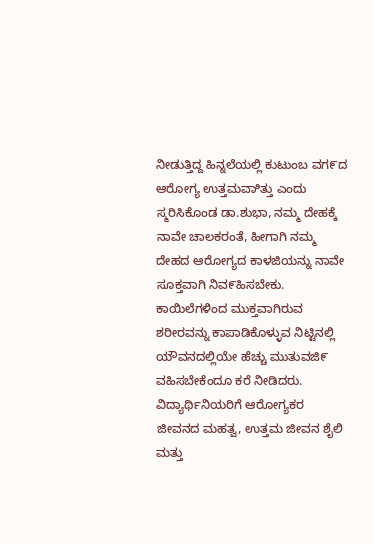ನೀಡುತ್ತಿದ್ದ ಹಿನ್ನಲೆಯಲ್ಲಿ ಕುಟುಂಬ ವಗ೯ದ ಆರೋಗ್ಯ ಉತ್ತಮವಾಿತ್ತು ಎಂದು ಸ್ಮರಿಸಿಕೊಂಡ ಡಾ.ಶುಭಾ, ನಮ್ಮ ದೇಹಕ್ಕೆ ನಾವೇ ಚಾಲಕರಂತೆ, ಹೀಗಾಗಿ ನಮ್ಮ ದೇಹದ ಆರೋಗ್ಯದ ಕಾಳಜಿಯನ್ನು ನಾವೇ ಸೂಕ್ತವಾಗಿ ನಿವ೯ಹಿಸಬೇಕು. ಕಾಯಿಲೆಗಳಿಂದ ಮುಕ್ತವಾಗಿರುವ ಶರೀರವನ್ನು ಕಾಪಾಡಿಕೊಳ್ಳುವ ನಿಟ್ಟಿನಲ್ಲಿ ಯೌವನದಲ್ಲಿಯೇ ಹೆಚ್ಚು ಮುತುವಜಿ೯ ವಹಿಸಬೇಕೆಂದೂ ಕರೆ ನೀಡಿದರು. ವಿದ್ಯಾರ್ಥಿನಿಯರಿಗೆ ಆರೋಗ್ಯಕರ ಜೀವನದ ಮಹತ್ವ, ಉತ್ತಮ ಜೀವನ ಶೈಲಿ ಮತ್ತು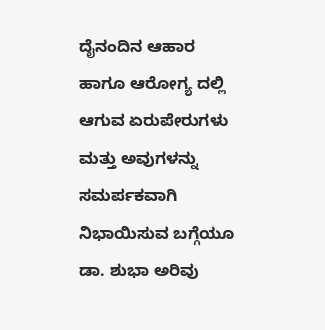ದೈನಂದಿನ ಆಹಾರ ಹಾಗೂ ಆರೋಗ್ಯ ದಲ್ಲಿ ಆಗುವ ಏರುಪೇರುಗಳು ಮತ್ತು ಅವುಗಳನ್ನು ಸಮರ್ಪಕವಾಗಿ ನಿಭಾಯಿಸುವ ಬಗ್ಗೆಯೂ ಡಾ. ಶುಭಾ ಅರಿವು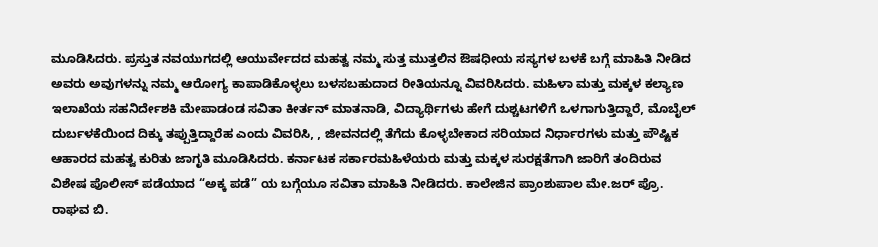ಮೂಡಿಸಿದರು. ಪ್ರಸ್ತುತ ನವಯುಗದಲ್ಲಿ ಆಯುರ್ವೇದದ ಮಹತ್ವ ನಮ್ಮ ಸುತ್ತ ಮುತ್ತಲಿನ ಔಷಧೀಯ ಸಸ್ಯಗಳ ಬಳಕೆ ಬಗ್ಗೆ ಮಾಹಿತಿ ನೀಡಿದ ಅವರು ಅವುಗಳನ್ನು ನಮ್ಮ ಆರೋಗ್ಯ ಕಾಪಾಡಿಕೊಳ್ಳಲು ಬಳಸಬಹುದಾದ ರೀತಿಯನ್ನೂ ವಿವರಿಸಿದರು. ಮಹಿಳಾ ಮತ್ತು ಮಕ್ಕಳ ಕಲ್ಯಾಣ ಇಲಾಖೆಯ ಸಹನಿರ್ದೇಶಕಿ ಮೇಪಾಡಂಡ ಸವಿತಾ ಕೀರ್ತನ್ ಮಾತನಾಡಿ, ವಿದ್ಯಾರ್ಥಿಗಳು ಹೇಗೆ ದುಶ್ಚಟಗಳಿಗೆ ಒಳಗಾಗುತ್ತಿದ್ದಾರೆ, ಮೊಬೈಲ್ ದುರ್ಬಳಕೆಯಿಂದ ದಿಕ್ಕು ತಪ್ಪುತ್ತಿದ್ದಾರೆಹ ಎಂದು ವಿವರಿಸಿ, , ಜೀವನದಲ್ಲಿ ತೆಗೆದು ಕೊಳ್ಳಬೇಕಾದ ಸರಿಯಾದ ನಿರ್ಧಾರಗಳು ಮತ್ತು ಪೌಷ್ಟಿಕ ಆಹಾರದ ಮಹತ್ವ ಕುರಿತು ಜಾಗೃತಿ ಮೂಡಿಸಿದರು. ಕರ್ನಾಟಕ ಸರ್ಕಾರಮಹಿಳೆಯರು ಮತ್ತು ಮಕ್ಕಳ ಸುರಕ್ಷತೆಗಾಗಿ ಜಾರಿಗೆ ತಂದಿರುವ ವಿಶೇಷ ಪೊಲೀಸ್ ಪಡೆಯಾದ “ಅಕ್ಕ ಪಡೆ” ಯ ಬಗ್ಗೆಯೂ ಸವಿತಾ ಮಾಹಿತಿ ನೀಡಿದರು. ಕಾಲೇಜಿನ ಪ್ರಾಂಶುಪಾಲ ಮೇ.ಜರ್ ಪ್ರೊ. ರಾಘವ ಬಿ.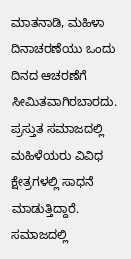ಮಾತನಾಡಿ, ಮಹಿಳಾ ದಿನಾಚರಣೆಯು ಒಂದು ದಿನದ ಆಚರಣೆಗೆ ಸೀಮಿತವಾಗಿರಬಾರದು. ಪ್ರಸ್ತುತ ಸಮಾಜದಲ್ಲಿ ಮಹಿಳೆಯರು ವಿವಿಧ ಕ್ಷೇತ್ರಗಳಲ್ಲಿ ಸಾಧನೆ ಮಾಡುತ್ತಿದ್ದಾರೆ. ಸಮಾಜದಲ್ಲಿ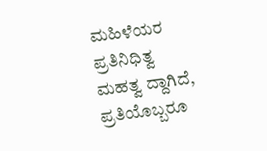ಮಹಿಳೆಯರ ಪ್ರತಿನಿಧಿತ್ವ ಮಹತ್ವ ದ್ದಾಗಿದೆ, ಪ್ರತಿಯೊಬ್ಬರೂ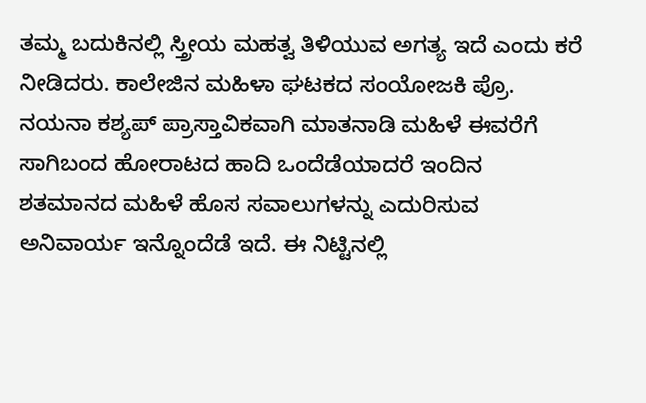ತಮ್ಮ ಬದುಕಿನಲ್ಲಿ ಸ್ತ್ರೀಯ ಮಹತ್ವ ತಿಳಿಯುವ ಅಗತ್ಯ ಇದೆ ಎಂದು ಕರೆ ನೀಡಿದರು. ಕಾಲೇಜಿನ ಮಹಿಳಾ ಘಟಕದ ಸಂಯೋಜಕಿ ಪ್ರೊ. ನಯನಾ ಕಶ್ಯಪ್ ಪ್ರಾಸ್ತಾವಿಕವಾಗಿ ಮಾತನಾಡಿ ಮಹಿಳೆ ಈವರೆಗೆ ಸಾಗಿಬಂದ ಹೋರಾಟದ ಹಾದಿ ಒಂದೆಡೆಯಾದರೆ ಇಂದಿನ ಶತಮಾನದ ಮಹಿಳೆ ಹೊಸ ಸವಾಲುಗಳನ್ನು ಎದುರಿಸುವ ಅನಿವಾರ್ಯ ಇನ್ನೊಂದೆಡೆ ಇದೆ. ಈ ನಿಟ್ಟಿನಲ್ಲಿ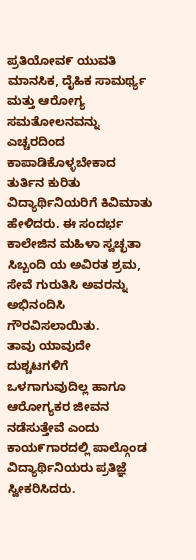ಪ್ರತಿಯೋವ೯ ಯುವತಿ ಮಾನಸಿಕ, ದೈಹಿಕ ಸಾಮರ್ಥ್ಯ ಮತ್ತು ಆರೋಗ್ಯ ಸಮತೋಲನವನ್ನು ಎಚ್ಚರದಿಂದ ಕಾಪಾಡಿಕೊಳ್ಳಬೇಕಾದ ತುರ್ತಿನ ಕುರಿತು ವಿದ್ಯಾರ್ಥಿನಿಯರಿಗೆ ಕಿವಿಮಾತು ಹೇಳಿದರು. ಈ ಸಂದರ್ಭ ಕಾಲೇಜಿನ ಮಹಿಳಾ ಸ್ವಚ್ಛತಾ ಸಿಬ್ಬಂದಿ ಯ ಅವಿರತ ಶ್ರಮ, ಸೇವೆ ಗುರುತಿಸಿ ಅವರನ್ನು ಅಭಿನಂದಿಸಿ ಗೌರವಿಸಲಾಯಿತು.
ತಾವು ಯಾವುದೇ ದುಶ್ಚಟಗಳಿಗೆ ಒಳಗಾಗುವುದಿಲ್ಲ ಹಾಗೂ ಆರೋಗ್ಯಕರ ಜೀವನ ನಡೆಸುತ್ತೇವೆ ಎಂದು ಕಾಯ೯ಗಾರದಲ್ಲಿ ಪಾಲ್ಗೊಂಡ ವಿದ್ಯಾರ್ಥಿನಿಯರು ಪ್ರತಿಜ್ಞೆ ಸ್ವೀಕರಿಸಿದರು.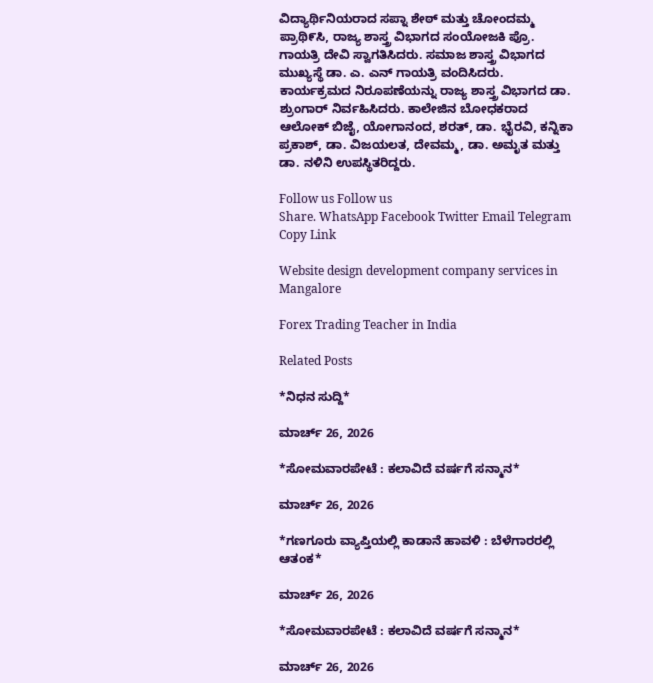ವಿದ್ಯಾರ್ಥಿನಿಯರಾದ ಸಪ್ನಾ ಶೇಠ್ ಮತ್ತು ಚೋಂದಮ್ಮ ಪ್ರಾಥಿ೯ಸಿ, ರಾಜ್ಯ ಶಾಸ್ತ್ರ ವಿಭಾಗದ ಸಂಯೋಜಕಿ ಪ್ರೊ. ಗಾಯತ್ರಿ ದೇವಿ ಸ್ವಾಗತಿಸಿದರು. ಸಮಾಜ ಶಾಸ್ತ್ರ ವಿಭಾಗದ ಮುಖ್ಯಸ್ಥೆ ಡಾ. ಎ. ಎನ್ ಗಾಯತ್ರಿ ವಂದಿಸಿದರು. ಕಾರ್ಯಕ್ರಮದ ನಿರೂಪಣೆಯನ್ನು ರಾಜ್ಯ ಶಾಸ್ತ್ರ ವಿಭಾಗದ ಡಾ. ಶ್ರುಂಗಾರ್ ನಿರ್ವಹಿಸಿದರು. ಕಾಲೇಜಿನ ಬೋಧಕರಾದ ಆಲೋಕ್ ಬಿಜೈ, ಯೋಗಾನಂದ, ಶರತ್, ಡಾ. ಭೈರವಿ, ಕನ್ನಿಕಾ ಪ್ರಕಾಶ್, ಡಾ. ವಿಜಯಲತ, ದೇವಮ್ಮ, ಡಾ. ಅಮೃತ ಮತ್ತು ಡಾ. ನಳಿನಿ ಉಪಸ್ಥಿತರಿದ್ದರು.

Follow us Follow us
Share. WhatsApp Facebook Twitter Email Telegram Copy Link

Website design development company services in Mangalore

Forex Trading Teacher in India

Related Posts

*ನಿಧನ ಸುದ್ದಿ*

ಮಾರ್ಚ್ 26, 2026

*ಸೋಮವಾರಪೇಟೆ : ಕಲಾವಿದೆ ವರ್ಷಗೆ ಸನ್ಮಾನ*

ಮಾರ್ಚ್ 26, 2026

*ಗಣಗೂರು ವ್ಯಾಪ್ತಿಯಲ್ಲಿ ಕಾಡಾನೆ ಹಾವಳಿ : ಬೆಳೆಗಾರರಲ್ಲಿ ಆತಂಕ*

ಮಾರ್ಚ್ 26, 2026

*ಸೋಮವಾರಪೇಟೆ : ಕಲಾವಿದೆ ವರ್ಷಗೆ ಸನ್ಮಾನ*

ಮಾರ್ಚ್ 26, 2026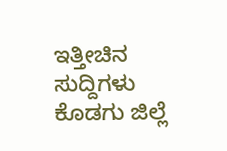ಇತ್ತೀಚಿನ ಸುದ್ದಿಗಳು ಕೊಡಗು ಜಿಲ್ಲೆ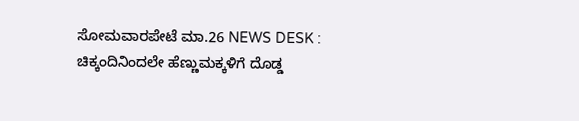ಸೋಮವಾರಪೇಟೆ ಮಾ.26 NEWS DESK : ಚಿಕ್ಕಂದಿನಿಂದಲೇ ಹೆಣ್ಣುಮಕ್ಕಳಿಗೆ ದೊಡ್ಡ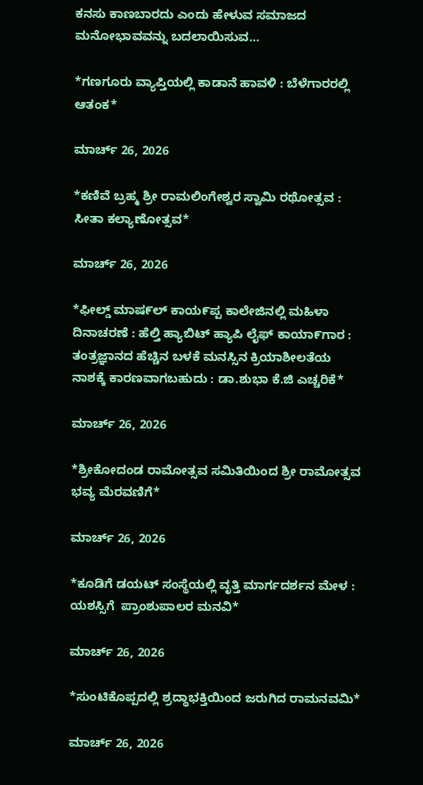ಕನಸು ಕಾಣಬಾರದು ಎಂದು ಹೇಳುವ ಸಮಾಜದ ಮನೋಭಾವವನ್ನು ಬದಲಾಯಿಸುವ…

*ಗಣಗೂರು ವ್ಯಾಪ್ತಿಯಲ್ಲಿ ಕಾಡಾನೆ ಹಾವಳಿ : ಬೆಳೆಗಾರರಲ್ಲಿ ಆತಂಕ*

ಮಾರ್ಚ್ 26, 2026

*ಕಣಿವೆ ಬ್ರಹ್ಮ ಶ್ರೀ ರಾಮಲಿಂಗೇಶ್ವರ ಸ್ವಾಮಿ ರಥೋತ್ಸವ : ಸೀತಾ ಕಲ್ಯಾಣೋತ್ಸವ*

ಮಾರ್ಚ್ 26, 2026

*ಫೀಲ್ಡ್ ಮಾಷ೯ಲ್ ಕಾಯ೯ಪ್ಪ ಕಾಲೇಜಿನಲ್ಲಿ ಮಹಿಳಾ ದಿನಾಚರಣೆ : ಹೆಲ್ತಿ ಹ್ಯಾಬಿಟ್ ಹ್ಯಾಪಿ ಲೈಫ್ ಕಾಯಾ೯ಗಾರ : ತಂತ್ರಜ್ಞಾನದ ಹೆಚ್ಚಿನ ಬಳಕೆ ಮನಸ್ಸಿನ ಕ್ರಿಯಾಶೀಲತೆಯ ನಾಶಕ್ಕೆ ಕಾರಣವಾಗಬಹುದು : ಡಾ.ಶುಭಾ ಕೆ.ಜಿ ಎಚ್ಚರಿಕೆ*

ಮಾರ್ಚ್ 26, 2026

*ಶ್ರೀಕೋದಂಡ ರಾಮೋತ್ಸವ ಸಮಿತಿಯಿಂದ ಶ್ರೀ ರಾಮೋತ್ಸವ ಭವ್ಯ ಮೆರವಣಿಗೆ*

ಮಾರ್ಚ್ 26, 2026

*ಕೂಡಿಗೆ ಡಯಟ್ ಸಂಸ್ಥೆಯಲ್ಲಿ ವೃತ್ತಿ ಮಾರ್ಗದರ್ಶನ ಮೇಳ : ಯಶಸ್ಸಿಗೆ  ಪ್ರಾಂಶುಪಾಲರ ಮನವಿ*

ಮಾರ್ಚ್ 26, 2026

*ಸುಂಟಿಕೊಪ್ಪದಲ್ಲಿ ಶ್ರದ್ಧಾಭಕ್ತಿಯಿಂದ ಜರುಗಿದ ರಾಮನವಮಿ*

ಮಾರ್ಚ್ 26, 2026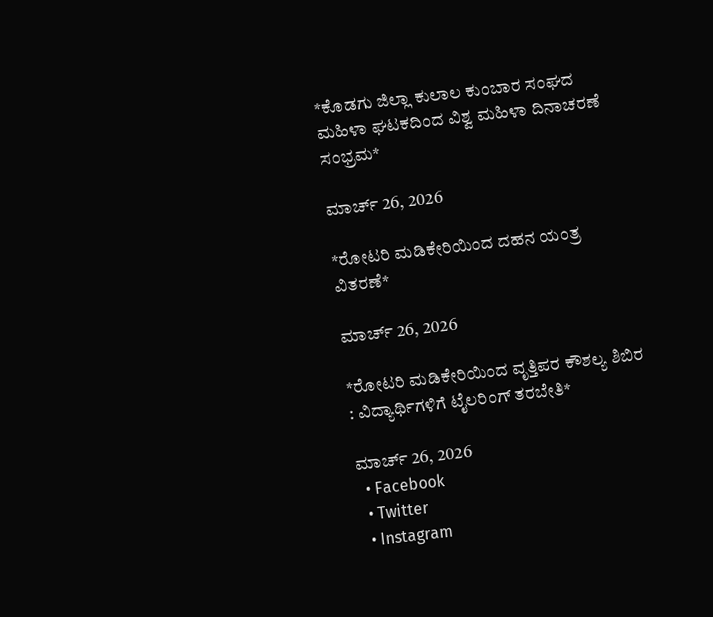*ಕೊಡಗು ಜಿಲ್ಲಾ ಕುಲಾಲ ಕುಂಬಾರ ಸಂಘದ ಮಹಿಳಾ ಘಟಕದಿಂದ ವಿಶ್ವ ಮಹಿಳಾ ದಿನಾಚರಣೆ ಸಂಭ್ರಮ*

ಮಾರ್ಚ್ 26, 2026

*ರೋಟರಿ ಮಡಿಕೇರಿಯಿಂದ ದಹನ ಯಂತ್ರ ವಿತರಣೆ*

ಮಾರ್ಚ್ 26, 2026

*ರೋಟರಿ ಮಡಿಕೇರಿಯಿಂದ ವೃತ್ತಿಪರ ಕೌಶಲ್ಯ ಶಿಬಿರ : ವಿದ್ಯಾರ್ಥಿಗಳಿಗೆ ಟೈಲರಿಂಗ್ ತರಬೇತಿ*

ಮಾರ್ಚ್ 26, 2026
  • Facebook
  • Twitter
  • Instagram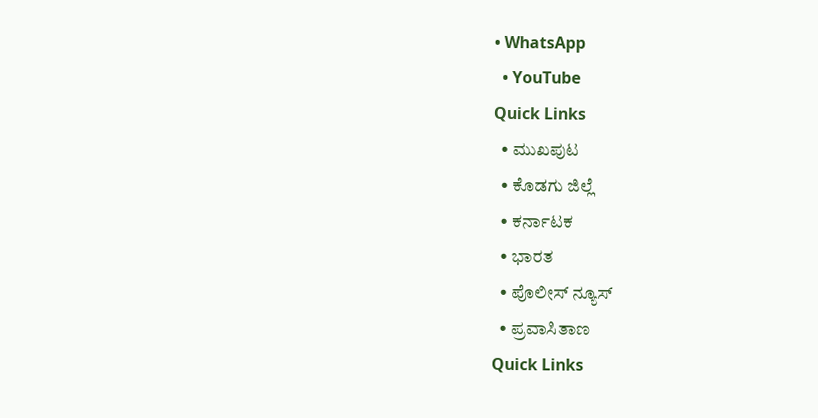• WhatsApp
  • YouTube
Quick Links
  • ಮುಖಪುಟ
  • ಕೊಡಗು ಜಿಲ್ಲೆ
  • ಕರ್ನಾಟಕ
  • ಭಾರತ
  • ಪೊಲೀಸ್ ನ್ಯೂಸ್
  • ಪ್ರವಾಸಿತಾಣ
Quick Links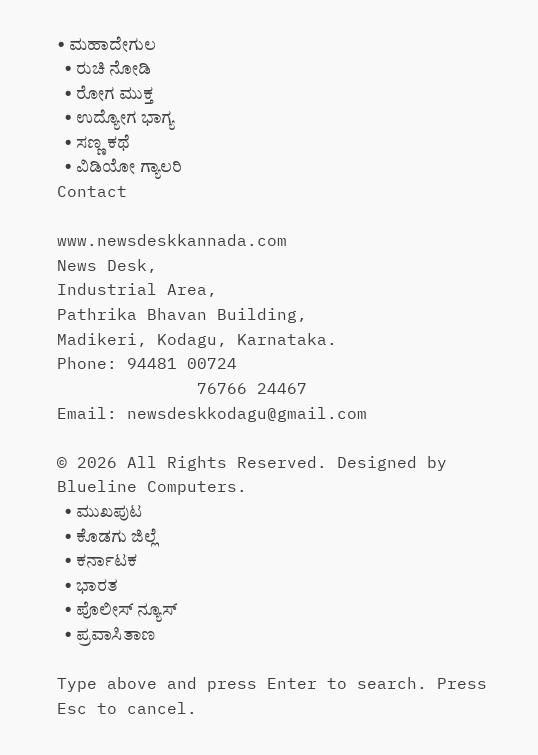• ಮಹಾದೇಗುಲ
  • ರುಚಿ ನೋಡಿ
  • ರೋಗ ಮುಕ್ತ
  • ಉದ್ಯೋಗ ಭಾಗ್ಯ
  • ಸಣ್ಣ ಕಥೆ
  • ವಿಡಿಯೋ ಗ್ಯಾಲರಿ
Contact

www.newsdeskkannada.com
News Desk,
Industrial Area,
Pathrika Bhavan Building,
Madikeri, Kodagu, Karnataka.
Phone: 94481 00724
              76766 24467
Email: newsdeskkodagu@gmail.com

© 2026 All Rights Reserved. Designed by Blueline Computers.
  • ಮುಖಪುಟ
  • ಕೊಡಗು ಜಿಲ್ಲೆ
  • ಕರ್ನಾಟಕ
  • ಭಾರತ
  • ಪೊಲೀಸ್ ನ್ಯೂಸ್
  • ಪ್ರವಾಸಿತಾಣ

Type above and press Enter to search. Press Esc to cancel.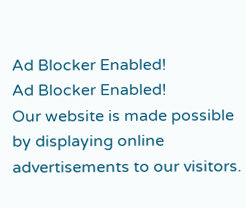Ad Blocker Enabled!
Ad Blocker Enabled!
Our website is made possible by displaying online advertisements to our visitors.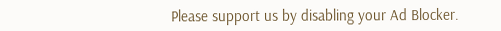Please support us by disabling your Ad Blocker.